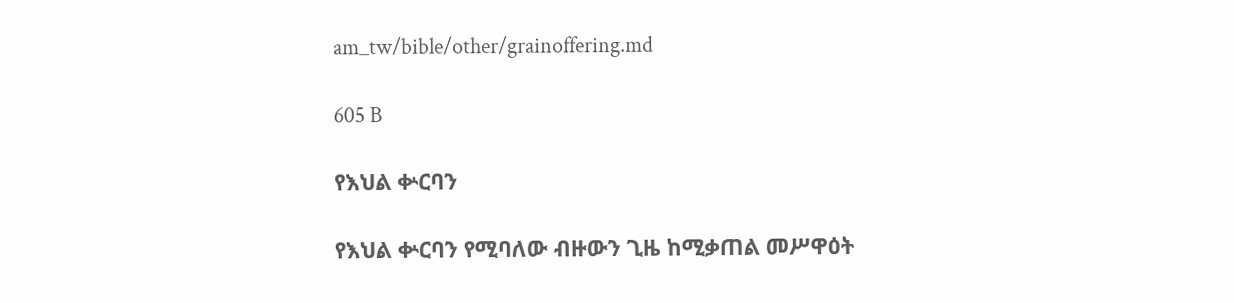am_tw/bible/other/grainoffering.md

605 B

የእህል ቍርባን

የእህል ቍርባን የሚባለው ብዙውን ጊዜ ከሚቃጠል መሥዋዕት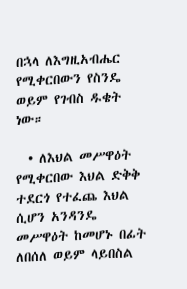በኋላ ለእግዚአብሔር የሚቀርበውን የስንዴ ወይም የገብስ ዱቄት ነው።

  • ለእህል መሥዋዕት የሚቀርበው እህል ድቅቅ ተደርጎ የተፈጨ እህል ሲሆን አንዳንዴ መሥዋዕት ከመሆኑ በፊት ለበሰለ ወይም ላይበስል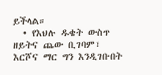ይችላል።
  • የእህሉ ዱቄት ውስጥ ዘይትና ጨው ቢገባም፣ እርሾና ማር ግን እንዲገቡበት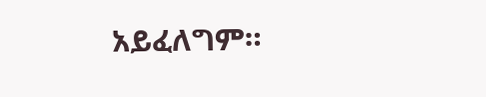አይፈለግም።